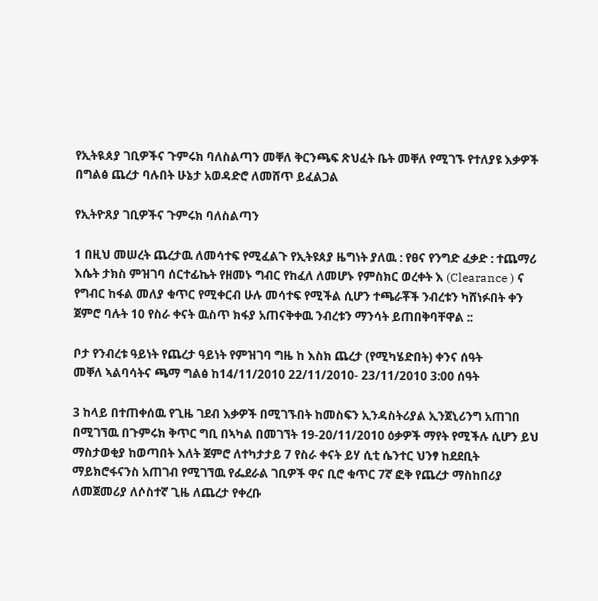የኢትዪጰያ ገቢዎችና ጉምሩክ ባለስልጣን መቐለ ቅርንጫፍ ጽህፈት ቤት መቐለ የሚገኙ የተለያዩ እቃዎች በግልፅ ጨረታ ባሉበት ሁኔታ አወዳድሮ ለመሸጥ ይፈልጋል

የኢትዮጸያ ገቢዎችና ጉምሩክ ባለስልጣን

1 በዚህ መሠረት ጨረታዉ ለመሳተፍ የሚፈልጉ የኢትዩጰያ ዜግነት ያለዉ : የፀና የንግድ ፈቃድ : ተጨማሪ እሴት ታክስ ምዝገባ ሰርተፊኬት የዘመኑ ግብር የከፈለ ለመሆኑ የምስክር ወረቀት እ (Clearance ) ና የግብር ከፋል መለያ ቁጥር የሚቀርብ ሁሉ መሳተፍ የሚችል ሲሆን ተጫራቾች ንብረቱን ካሸነፉበት ቀን ጀምሮ ባሉት 10 የስራ ቀናት ዉስጥ ክፋያ አጠናቅቀዉ ንብረቱን ማንሳት ይጠበቅባቸዋል ::

ቦታ የንብረቱ ዓይነት የጨረታ ዓይነት የምዝገባ ግዜ ከ እስክ ጨረታ (የሚካሄድበት) ቀንና ሰዓት
መቐለ ኣልባሳትና ጫማ ግልፅ ከ14/11/2010 22/11/2010- 23/11/2010 3:00 ሰዓት

3 ከላይ በተጠቀሰዉ የጊዜ ገደብ እቃዎች በሚገኙበት ከመስፍን ኢንዳስትሪያል ኢንጀኒሪንግ አጠገበ በሚገኘዉ በጉምሩክ ቅጥር ግቢ በኣካል በመገኘት 19-20/11/2010 ዕቃዎች ማየት የሚችሉ ሲሆን ይህ ማስታወቂያ ከወጣበት እለት ጀምሮ ለተካታታይ 7 የስራ ቀናት ይሃ ሲቲ ሴንተር ህንፃ ከደደቢት ማይክሮፋናንስ አጠገብ የሚገኘዉ የፌደራል ገቢዎች ዋና ቢሮ ቁጥር 7ኛ ፎቅ የጨረታ ማስከበሪያ ለመጀመሪያ ለሶስተኛ ጊዜ ለጨረታ የቀረቡ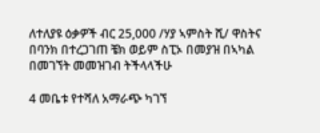ለተለያዩ ዕቃዎች ብር 25,000 /ሃያ ኣምስት ሺ/ ዋስትና በባንክ በተረጋገጠ ቼክ ወይም ስፒኦ በመያዝ በኣካል በመገኘት መመዝገብ ትችላላችሁ

4 መቤቱ የተሻለ አማራጭ ካገኘ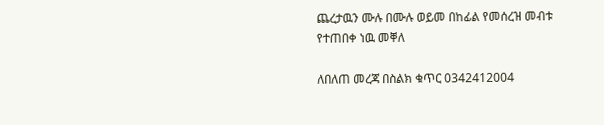ጨረታዉን ሙሉ በሙሉ ወይመ በከፊል የመሰረዝ መብቱ የተጠበቀ ነዉ መቐለ

ለበለጠ መረጃ በስልክ ቁጥር 0342412004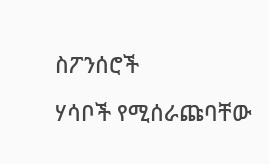ስፖንሰሮች

ሃሳቦች የሚሰራጩባቸው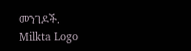መንገዶች.
Milkta Logo